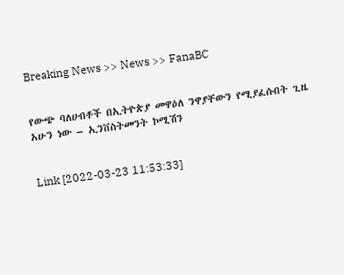Breaking News >> News >> FanaBC


የውጭ ባለሀብቶች በኢትዮጵያ መዋዕለ ንዋያቸውን የሚያፈሱበት ጊዜ አሁን ነው – ኢንቨስትመንት ኮሚሽን


Link [2022-03-23 11:53:33]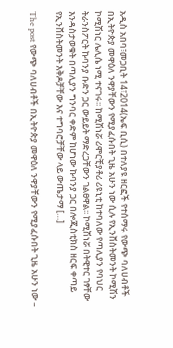አዲስ አበባ፣መጋቢት 14፣2014(ኤፍ ቢሲ) በተለያዩ ዘርፎች የተሰማሩ የውጭ ባለሀብቶች በኢትዮጵያ መዋዕለ ንዋያቸውን የሚያፈሱበት ጊዜ አሁን ነው ሲሉ የኢንቨስትመንት ኮሚሽን ኮሚሽነር ሌሊሴ ነሚ ተናገሩ፡፡ ከሚሽነሯ ሪሞርቺያቶሪ ሪዩኒቲ ከተባለው የጣሊያን የባህር ትራንስፖርት ኩባንያ ቡድን ጋር ውይይት ማድረጋቸውን ገልፀዋል፡፡ ኮሚሽነሯ በትዊተር ገፃቸው እንዳስታወቁት በጣሊያን ግንባር ቀድም ከሆነው ኩባንያ ጋር በሎጂስቲክስ ዘርፍ ቀጣይ የኢንቨስትመንት እቅዶቻቸው እና ተግባሮቻቸው ላይ ውጤታማ […]

The post የውጭ ባለሀብቶች በኢትዮጵያ መዋዕለ ንዋያቸውን የሚያፈሱበት ጊዜ አሁን ነው –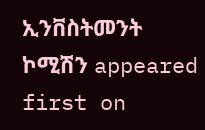ኢንቨስትመንት ኮሚሽን appeared first on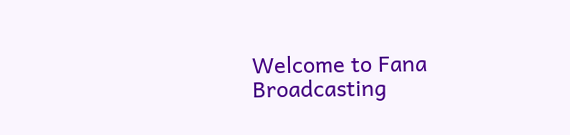Welcome to Fana Broadcasting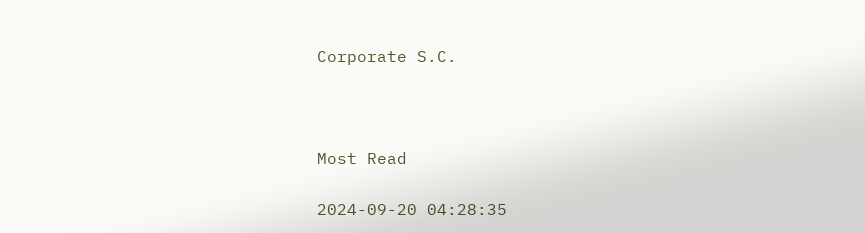Corporate S.C.



Most Read

2024-09-20 04:28:35